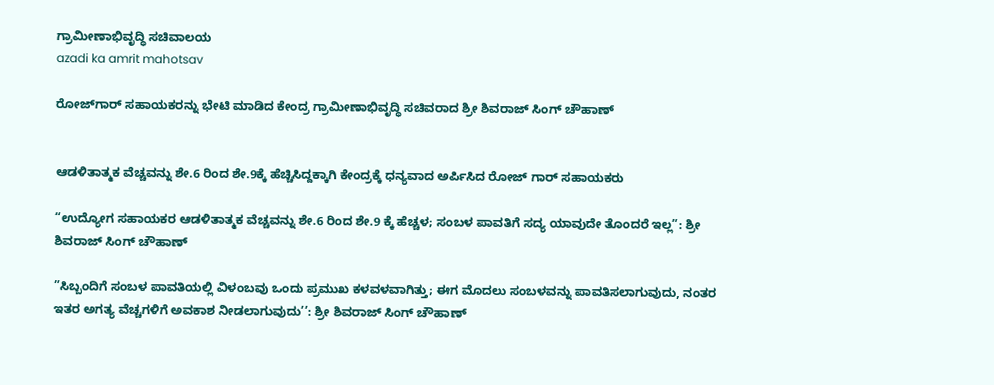ಗ್ರಾಮೀಣಾಭಿವೃದ್ಧಿ ಸಚಿವಾಲಯ
azadi ka amrit mahotsav

ರೋಜ್‌ಗಾರ್ ಸಹಾಯಕರನ್ನು ಭೇಟಿ ಮಾಡಿದ ಕೇಂದ್ರ ಗ್ರಾಮೀಣಾಭಿವೃದ್ಧಿ ಸಚಿವರಾದ ಶ್ರೀ ಶಿವರಾಜ್ ಸಿಂಗ್ ಚೌಹಾಣ್


ಆಡಳಿತಾತ್ಮಕ ವೆಚ್ಚವನ್ನು ಶೇ.6 ರಿಂದ ಶೇ.9ಕ್ಕೆ ಹೆಚ್ಚಿಸಿದ್ದಕ್ಕಾಗಿ ಕೇಂದ್ರಕ್ಕೆ ಧನ್ಯವಾದ ಅರ್ಪಿಸಿದ ರೋಜ್ ಗಾರ್ ಸಹಾಯಕರು

“ಉದ್ಯೋಗ ಸಹಾಯಕರ ಆಡಳಿತಾತ್ಮಕ ವೆಚ್ಚವನ್ನು ಶೇ.6 ರಿಂದ ಶೇ.9 ಕ್ಕೆ ಹೆಚ್ಚಳ; ಸಂಬಳ ಪಾವತಿಗೆ ಸದ್ಯ ಯಾವುದೇ ತೊಂದರೆ ಇಲ್ಲ”: ಶ್ರೀ ಶಿವರಾಜ್ ಸಿಂಗ್ ಚೌಹಾಣ್

”ಸಿಬ್ಬಂದಿಗೆ ಸಂಬಳ ಪಾವತಿಯಲ್ಲಿ ವಿಳಂಬವು ಒಂದು ಪ್ರಮುಖ ಕಳವಳವಾಗಿತ್ತು; ಈಗ ಮೊದಲು ಸಂಬಳವನ್ನು ಪಾವತಿಸಲಾಗುವುದು, ನಂತರ ಇತರ ಅಗತ್ಯ ವೆಚ್ಚಗಳಿಗೆ ಅವಕಾಶ ನೀಡಲಾಗುವುದು’’: ಶ್ರೀ ಶಿವರಾಜ್ ಸಿಂಗ್ ಚೌಹಾಣ್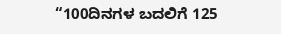“100ದಿನಗಳ ಬದಲಿಗೆ 125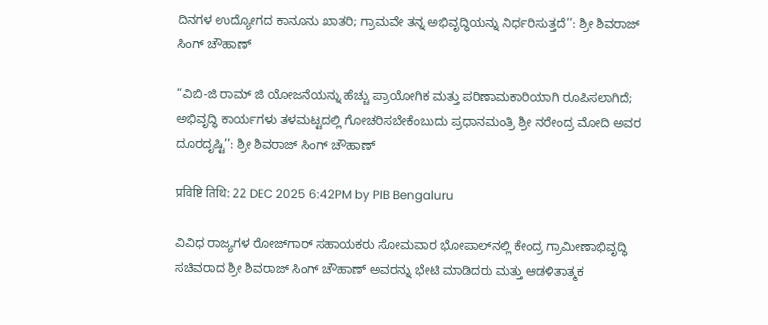ದಿನಗಳ ಉದ್ಯೋಗದ ಕಾನೂನು ಖಾತರಿ; ಗ್ರಾಮವೇ ತನ್ನ ಅಭಿವೃದ್ಧಿಯನ್ನು ನಿರ್ಧರಿಸುತ್ತದೆ’’: ಶ್ರೀ ಶಿವರಾಜ್ ಸಿಂಗ್ ಚೌಹಾಣ್

“ವಿಬಿ-ಜಿ ರಾಮ್ ಜಿ ಯೋಜನೆಯನ್ನು ಹೆಚ್ಚು ಪ್ರಾಯೋಗಿಕ ಮತ್ತು ಪರಿಣಾಮಕಾರಿಯಾಗಿ ರೂಪಿಸಲಾಗಿದೆ; ಅಭಿವೃದ್ಧಿ ಕಾರ್ಯಗಳು ತಳಮಟ್ಟದಲ್ಲಿ ಗೋಚರಿಸಬೇಕೆಂಬುದು ಪ್ರಧಾನಮಂತ್ರಿ ಶ್ರೀ ನರೇಂದ್ರ ಮೋದಿ ಅವರ ದೂರದೃಷ್ಟಿ’’: ಶ್ರೀ ಶಿವರಾಜ್ ಸಿಂಗ್ ಚೌಹಾಣ್

प्रविष्टि तिथि: 22 DEC 2025 6:42PM by PIB Bengaluru

ವಿವಿಧ ರಾಜ್ಯಗಳ ರೋಜ್‌ಗಾರ್ ಸಹಾಯಕರು ಸೋಮವಾರ ಭೋಪಾಲ್‌ನಲ್ಲಿ ಕೇಂದ್ರ ಗ್ರಾಮೀಣಾಭಿವೃದ್ಧಿ ಸಚಿವರಾದ ಶ್ರೀ ಶಿವರಾಜ್ ಸಿಂಗ್ ಚೌಹಾಣ್ ಅವರನ್ನು ಭೇಟಿ ಮಾಡಿದರು ಮತ್ತು ಆಡಳಿತಾತ್ಮಕ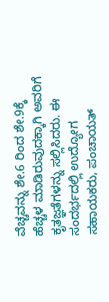ವೆಚ್ಚವನ್ನು ಶೇ.6 ರಿಂದ ಶೇ.9ಕ್ಕೆ ಹೆಚ್ಚಳ ಮಾಡಿರುವುದಕ್ಕಾಗಿ ಅವರಿಗೆ ಕೃತಜ್ಞತೆಗಳನ್ನು ಸಲ್ಲಿಸಿದರು. ಈ ಸಂದರ್ಭದಲ್ಲಿ ಉದ್ಯೋಗ ಸಹಾಯಕರು, ಪಂಚಾಯತ್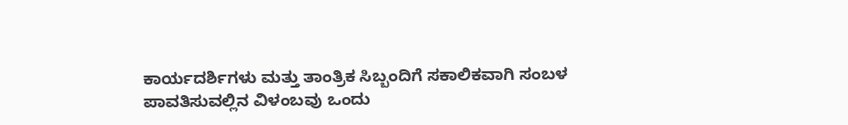ಕಾರ್ಯದರ್ಶಿಗಳು ಮತ್ತು ತಾಂತ್ರಿಕ ಸಿಬ್ಬಂದಿಗೆ ಸಕಾಲಿಕವಾಗಿ ಸಂಬಳ ಪಾವತಿಸುವಲ್ಲಿನ ವಿಳಂಬವು ಒಂದು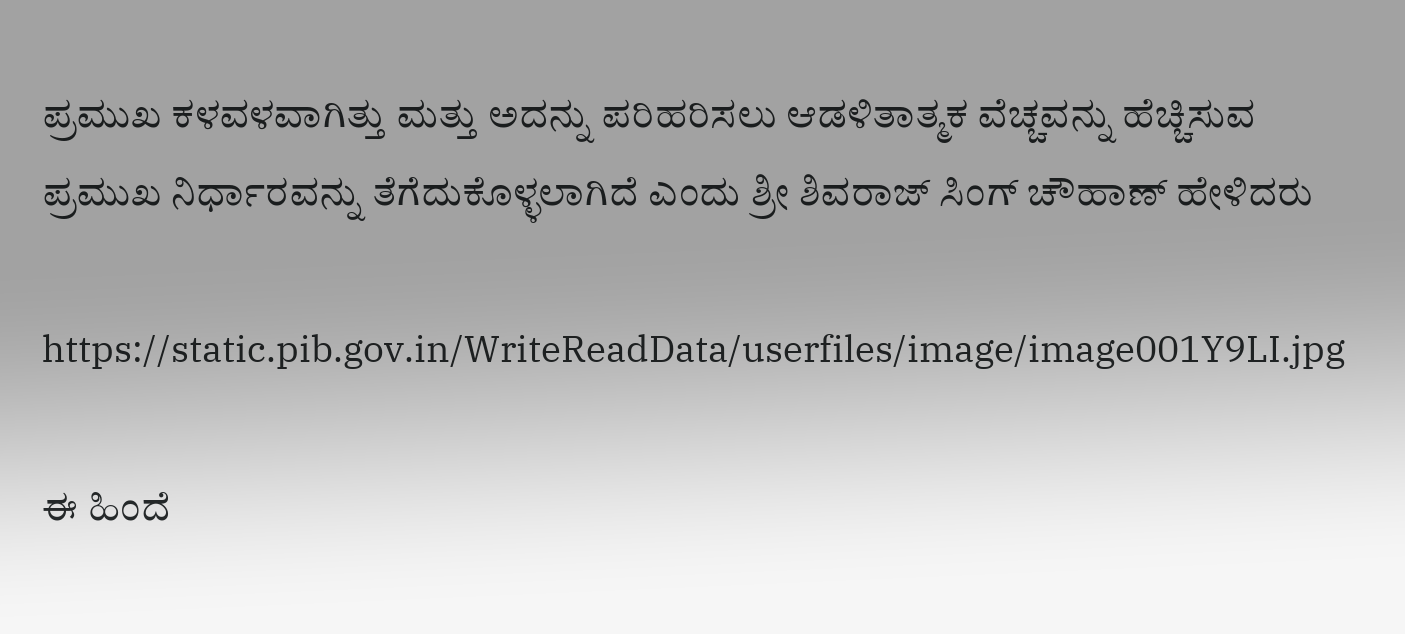ಪ್ರಮುಖ ಕಳವಳವಾಗಿತ್ತು ಮತ್ತು ಅದನ್ನು ಪರಿಹರಿಸಲು ಆಡಳಿತಾತ್ಮಕ ವೆಚ್ಚವನ್ನು ಹೆಚ್ಚಿಸುವ ಪ್ರಮುಖ ನಿರ್ಧಾರವನ್ನು ತೆಗೆದುಕೊಳ್ಳಲಾಗಿದೆ ಎಂದು ಶ್ರೀ ಶಿವರಾಜ್ ಸಿಂಗ್ ಚೌಹಾಣ್ ಹೇಳಿದರು

https://static.pib.gov.in/WriteReadData/userfiles/image/image001Y9LI.jpg

ಈ ಹಿಂದೆ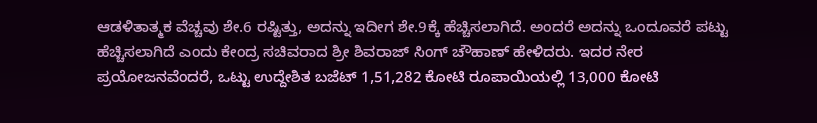ಆಡಳಿತಾತ್ಮಕ ವೆಚ್ಚವು ಶೇ.6 ರಷ್ಟಿತ್ತು, ಅದನ್ನು ಇದೀಗ ಶೇ.9ಕ್ಕೆ ಹೆಚ್ಚಿಸಲಾಗಿದೆ. ಅಂದರೆ ಅದನ್ನು ಒಂದೂವರೆ ಪಟ್ಟು ಹೆಚ್ಚಿಸಲಾಗಿದೆ ಎಂದು ಕೇಂದ್ರ ಸಚಿವರಾದ ಶ್ರೀ ಶಿವರಾಜ್ ಸಿಂಗ್ ಚೌಹಾಣ್ ಹೇಳಿದರು. ಇದರ ನೇರ ಪ್ರಯೋಜನವೆಂದರೆ, ಒಟ್ಟು ಉದ್ದೇಶಿತ ಬಜೆಟ್ 1,51,282 ಕೋಟಿ ರೂಪಾಯಿಯಲ್ಲಿ 13,000 ಕೋಟಿ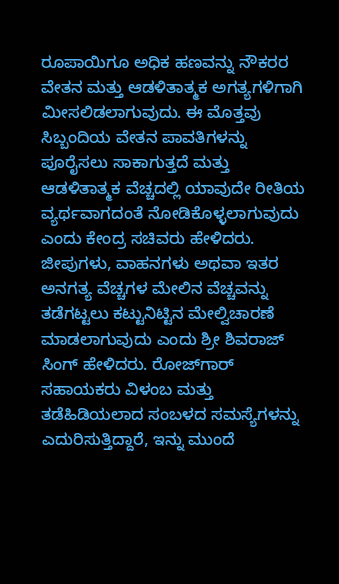ರೂಪಾಯಿಗೂ ಅಧಿಕ ಹಣವನ್ನು ನೌಕರರ ವೇತನ ಮತ್ತು ಆಡಳಿತಾತ್ಮಕ ಅಗತ್ಯಗಳಿಗಾಗಿ ಮೀಸಲಿಡಲಾಗುವುದು. ಈ ಮೊತ್ತವು ಸಿಬ್ಬಂದಿಯ ವೇತನ ಪಾವತಿಗಳನ್ನು ಪೂರೈಸಲು ಸಾಕಾಗುತ್ತದೆ ಮತ್ತು ಆಡಳಿತಾತ್ಮಕ ವೆಚ್ಚದಲ್ಲಿ ಯಾವುದೇ ರೀತಿಯ ವ್ಯರ್ಥವಾಗದಂತೆ ನೋಡಿಕೊಳ್ಳಲಾಗುವುದು ಎಂದು ಕೇಂದ್ರ ಸಚಿವರು ಹೇಳಿದರು. ಜೀಪುಗಳು, ವಾಹನಗಳು ಅಥವಾ ಇತರ ಅನಗತ್ಯ ವೆಚ್ಚಗಳ ಮೇಲಿನ ವೆಚ್ಚವನ್ನು ತಡೆಗಟ್ಟಲು ಕಟ್ಟುನಿಟ್ಟಿನ ಮೇಲ್ವಿಚಾರಣೆ ಮಾಡಲಾಗುವುದು ಎಂದು ಶ್ರೀ ಶಿವರಾಜ್ ಸಿಂಗ್ ಹೇಳಿದರು. ರೋಜ್‌ಗಾರ್ ಸಹಾಯಕರು ವಿಳಂಬ ಮತ್ತು ತಡೆಹಿಡಿಯಲಾದ ಸಂಬಳದ ಸಮಸ್ಯೆಗಳನ್ನು ಎದುರಿಸುತ್ತಿದ್ದಾರೆ, ಇನ್ನು ಮುಂದೆ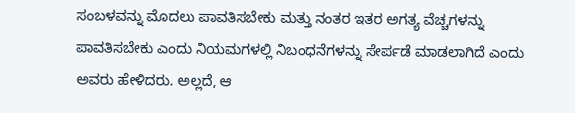ಸಂಬಳವನ್ನು ಮೊದಲು ಪಾವತಿಸಬೇಕು ಮತ್ತು ನಂತರ ಇತರ ಅಗತ್ಯ ವೆಚ್ಚಗಳನ್ನು ಪಾವತಿಸಬೇಕು ಎಂದು ನಿಯಮಗಳಲ್ಲಿ ನಿಬಂಧನೆಗಳನ್ನು ಸೇರ್ಪಡೆ ಮಾಡಲಾಗಿದೆ ಎಂದು ಅವರು ಹೇಳಿದರು. ಅಲ್ಲದೆ, ಆ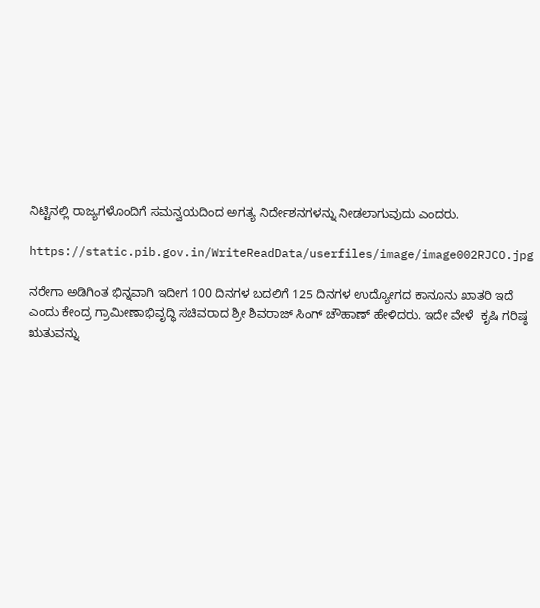ನಿಟ್ಟಿನಲ್ಲಿ ರಾಜ್ಯಗಳೊಂದಿಗೆ ಸಮನ್ವಯದಿಂದ ಅಗತ್ಯ ನಿರ್ದೇಶನಗಳನ್ನು ನೀಡಲಾಗುವುದು ಎಂದರು.

https://static.pib.gov.in/WriteReadData/userfiles/image/image002RJCO.jpg

ನರೇಗಾ ಅಡಿಗಿಂತ ಭಿನ್ನವಾಗಿ ಇದೀಗ 100 ದಿನಗಳ ಬದಲಿಗೆ 125 ದಿನಗಳ ಉದ್ಯೋಗದ ಕಾನೂನು ಖಾತರಿ ಇದೆ ಎಂದು ಕೇಂದ್ರ ಗ್ರಾಮೀಣಾಭಿವೃದ್ಧಿ ಸಚಿವರಾದ ಶ್ರೀ ಶಿವರಾಜ್ ಸಿಂಗ್ ಚೌಹಾಣ್ ಹೇಳಿದರು. ಇದೇ ವೇಳೆ  ಕೃಷಿ ಗರಿಷ್ಠ ಋತುವನ್ನು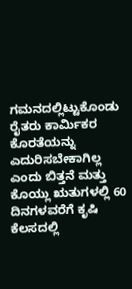ಗಮನದಲ್ಲಿಟ್ಟುಕೊಂಡು ರೈತರು ಕಾರ್ಮಿಕರ ಕೊರತೆಯನ್ನು ಎದುರಿಸಬೇಕಾಗಿಲ್ಲ ಎಂದು ಬಿತ್ತನೆ ಮತ್ತು ಕೊಯ್ಲು ಋತುಗಳಲ್ಲಿ 60 ದಿನಗಳವರೆಗೆ ಕೃಷಿ ಕೆಲಸದಲ್ಲಿ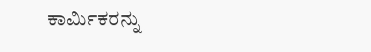ಕಾರ್ಮಿಕರನ್ನು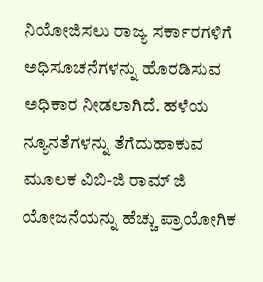ನಿಯೋಜಿಸಲು ರಾಜ್ಯ ಸರ್ಕಾರಗಳಿಗೆ ಅಧಿಸೂಚನೆಗಳನ್ನು ಹೊರಡಿಸುವ ಅಧಿಕಾರ ನೀಡಲಾಗಿದೆ. ಹಳೆಯ ನ್ಯೂನತೆಗಳನ್ನು ತೆಗೆದುಹಾಕುವ ಮೂಲಕ ವಿಬಿ-ಜಿ ರಾಮ್ ಜಿ ಯೋಜನೆಯನ್ನು ಹೆಚ್ಚು ಪ್ರಾಯೋಗಿಕ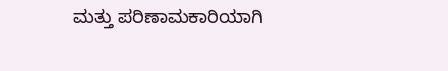ಮತ್ತು ಪರಿಣಾಮಕಾರಿಯಾಗಿ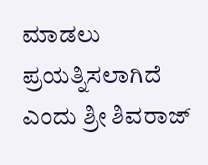ಮಾಡಲು ಪ್ರಯತ್ನಿಸಲಾಗಿದೆ ಎಂದು ಶ್ರೀ ಶಿವರಾಜ್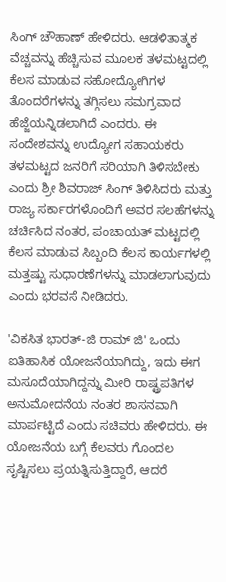ಸಿಂಗ್ ಚೌಹಾಣ್ ಹೇಳಿದರು. ಆಡಳಿತಾತ್ಮಕ ವೆಚ್ಚವನ್ನು ಹೆಚ್ಚಿಸುವ ಮೂಲಕ ತಳಮಟ್ಟದಲ್ಲಿ ಕೆಲಸ ಮಾಡುವ ಸಹೋದ್ಯೋಗಿಗಳ ತೊಂದರೆಗಳನ್ನು ತಗ್ಗಿಸಲು ಸಮಗ್ರವಾದ ಹೆಜ್ಜೆಯನ್ನಿಡಲಾಗಿದೆ ಎಂದರು. ಈ ಸಂದೇಶವನ್ನು ಉದ್ಯೋಗ ಸಹಾಯಕರು ತಳಮಟ್ಟದ ಜನರಿಗೆ ಸರಿಯಾಗಿ ತಿಳಿಸಬೇಕು ಎಂದು ಶ್ರೀ ಶಿವರಾಜ್ ಸಿಂಗ್ ತಿಳಿಸಿದರು ಮತ್ತು ರಾಜ್ಯ ಸರ್ಕಾರಗಳೊಂದಿಗೆ ಅವರ ಸಲಹೆಗಳನ್ನು ಚರ್ಚಿಸಿದ ನಂತರ, ಪಂಚಾಯತ್ ಮಟ್ಟದಲ್ಲಿ ಕೆಲಸ ಮಾಡುವ ಸಿಬ್ಬಂದಿ ಕೆಲಸ ಕಾರ್ಯಗಳಲ್ಲಿ ಮತ್ತಷ್ಟು ಸುಧಾರಣೆಗಳನ್ನು ಮಾಡಲಾಗುವುದು ಎಂದು ಭರವಸೆ ನೀಡಿದರು.

'ವಿಕಸಿತ ಭಾರತ್-ಜಿ ರಾಮ್ ಜಿ' ಒಂದು ಐತಿಹಾಸಿಕ ಯೋಜನೆಯಾಗಿದ್ದು, ಇದು ಈಗ ಮಸೂದೆಯಾಗಿದ್ದನ್ನು ಮೀರಿ ರಾಷ್ಟ್ರಪತಿಗಳ ಅನುಮೋದನೆಯ ನಂತರ ಶಾಸನವಾಗಿ ಮಾರ್ಪಟ್ಟಿದೆ ಎಂದು ಸಚಿವರು ಹೇಳಿದರು. ಈ ಯೋಜನೆಯ ಬಗ್ಗೆ ಕೆಲವರು ಗೊಂದಲ ಸೃಷ್ಟಿಸಲು ಪ್ರಯತ್ನಿಸುತ್ತಿದ್ದಾರೆ, ಆದರೆ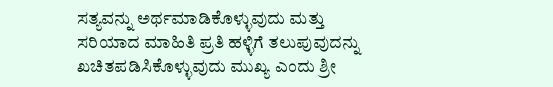ಸತ್ಯವನ್ನು ಅರ್ಥಮಾಡಿಕೊಳ್ಳುವುದು ಮತ್ತು ಸರಿಯಾದ ಮಾಹಿತಿ ಪ್ರತಿ ಹಳ್ಳಿಗೆ ತಲುಪುವುದನ್ನು ಖಚಿತಪಡಿಸಿಕೊಳ್ಳುವುದು ಮುಖ್ಯ ಎಂದು ಶ್ರೀ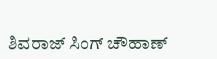ಶಿವರಾಜ್ ಸಿಂಗ್ ಚೌಹಾಣ್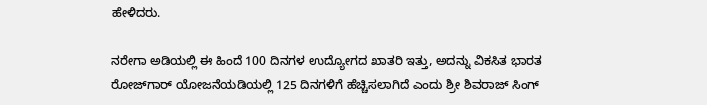ಹೇಳಿದರು.

ನರೇಗಾ ಅಡಿಯಲ್ಲಿ ಈ ಹಿಂದೆ 100 ದಿನಗಳ ಉದ್ಯೋಗದ ಖಾತರಿ ಇತ್ತು, ಅದನ್ನು ವಿಕಸಿತ ಭಾರತ ರೋಜ್‌ಗಾರ್ ಯೋಜನೆಯಡಿಯಲ್ಲಿ 125 ದಿನಗಳಿಗೆ ಹೆಚ್ಚಿಸಲಾಗಿದೆ ಎಂದು ಶ್ರೀ ಶಿವರಾಜ್ ಸಿಂಗ್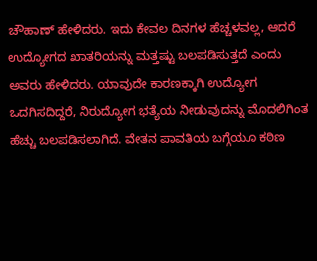ಚೌಹಾಣ್ ಹೇಳಿದರು. ಇದು ಕೇವಲ ದಿನಗಳ ಹೆಚ್ಚಳವಲ್ಲ, ಆದರೆ ಉದ್ಯೋಗದ ಖಾತರಿಯನ್ನು ಮತ್ತಷ್ಟು ಬಲಪಡಿಸುತ್ತದೆ ಎಂದು ಅವರು ಹೇಳಿದರು. ಯಾವುದೇ ಕಾರಣಕ್ಕಾಗಿ ಉದ್ಯೋಗ ಒದಗಿಸದಿದ್ದರೆ, ನಿರುದ್ಯೋಗ ಭತ್ಯೆಯ ನೀಡುವುದನ್ನು ಮೊದಲಿಗಿಂತ ಹೆಚ್ಚು ಬಲಪಡಿಸಲಾಗಿದೆ. ವೇತನ ಪಾವತಿಯ ಬಗ್ಗೆಯೂ ಕಠಿಣ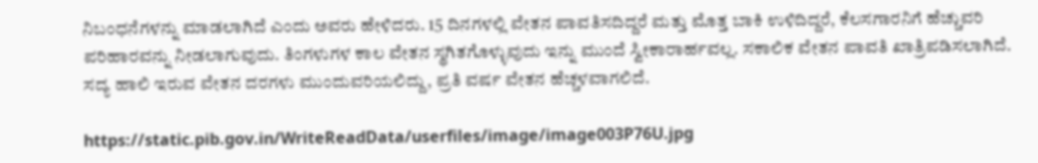ನಿಬಂಧನೆಗಳನ್ನು ಮಾಡಲಾಗಿದೆ ಎಂದು ಅವರು ಹೇಳಿದರು. 15 ದಿನಗಳಲ್ಲಿ ವೇತನ ಪಾವತಿಸದಿದ್ದರೆ ಮತ್ತು ಮೊತ್ತ ಬಾಕಿ ಉಳಿದಿದ್ದರೆ, ಕೆಲಸಗಾರನಿಗೆ ಹೆಚ್ಚುವರಿ ಪರಿಹಾರವನ್ನು ನೀಡಲಾಗುವುದು. ತಿಂಗಳುಗಳ ಕಾಲ ವೇತನ ಸ್ಥಗಿತಗೊಳ್ಳುವುದು ಇನ್ನು ಮುಂದೆ ಸ್ವೀಕಾರಾರ್ಹವಲ್ಲ. ಸಕಾಲಿಕ ವೇತನ ಪಾವತಿ ಖಾತ್ರಿಪಡಿಸಲಾಗಿದೆ. ಸದ್ಯ ಹಾಲಿ ಇರುವ ವೇತನ ದರಗಳು ಮುಂದುವರಿಯಲಿದ್ದು, ಪ್ರತಿ ವರ್ಷ ವೇತನ ಹೆಚ್ಚಳವಾಗಲಿದೆ.

https://static.pib.gov.in/WriteReadData/userfiles/image/image003P76U.jpg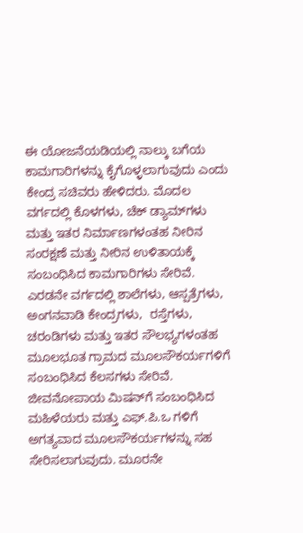ಈ ಯೋಜನೆಯಡಿಯಲ್ಲಿ ನಾಲ್ಕು ಬಗೆಯ ಕಾಮಗಾರಿಗಳನ್ನು ಕೈಗೊಳ್ಳಲಾಗುವುದು ಎಂದು ಕೇಂದ್ರ ಸಚಿವರು ಹೇಳಿದರು. ಮೊದಲ ವರ್ಗದಲ್ಲಿ ಕೊಳಗಳು, ಚೆಕ್ ಡ್ಯಾಮ್‌ಗಳು ಮತ್ತು ಇತರ ನಿರ್ಮಾಣಗಳಂತಹ ನೀರಿನ ಸಂರಕ್ಷಣೆ ಮತ್ತು ನೀರಿನ ಉಳಿತಾಯಕ್ಕೆ ಸಂಬಂಧಿಸಿದ ಕಾಮಗಾರಿಗಳು ಸೇರಿವೆ. ಎರಡನೇ ವರ್ಗದಲ್ಲಿ ಶಾಲೆಗಳು, ಆಸ್ಪತ್ರೆಗಳು, ಅಂಗನವಾಡಿ ಕೇಂದ್ರಗಳು,  ರಸ್ತೆಗಳು, ಚರಂಡಿಗಳು ಮತ್ತು ಇತರ ಸೌಲಭ್ಯಗಳಂತಹ ಮೂಲಭೂತ ಗ್ರಾಮದ ಮೂಲಸೌಕರ್ಯಗಳಿಗೆ ಸಂಬಂಧಿಸಿದ ಕೆಲಸಗಳು ಸೇರಿವೆ. ಜೀವನೋಪಾಯ ಮಿಷನ್‌ಗೆ ಸಂಬಂಧಿಸಿದ ಮಹಿಳೆಯರು ಮತ್ತು ಎಫ್.ಪಿ.ಒ ಗಳಿಗೆ ಅಗತ್ಯವಾದ ಮೂಲಸೌಕರ್ಯಗಳನ್ನು ಸಹ ಸೇರಿಸಲಾಗುವುದು. ಮೂರನೇ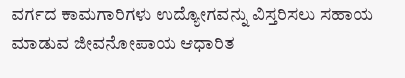ವರ್ಗದ ಕಾಮಗಾರಿಗಳು ಉದ್ಯೋಗವನ್ನು ವಿಸ್ತರಿಸಲು ಸಹಾಯ ಮಾಡುವ ಜೀವನೋಪಾಯ ಆಧಾರಿತ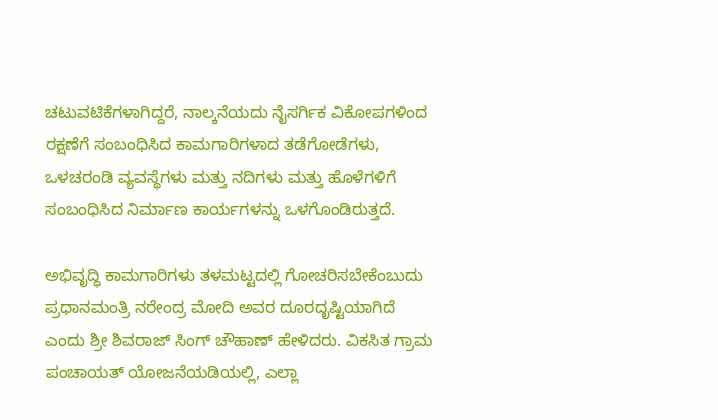ಚಟುವಟಿಕೆಗಳಾಗಿದ್ದರೆ, ನಾಲ್ಕನೆಯದು ನೈಸರ್ಗಿಕ ವಿಕೋಪಗಳಿಂದ ರಕ್ಷಣೆಗೆ ಸಂಬಂಧಿಸಿದ ಕಾಮಗಾರಿಗಳಾದ ತಡೆಗೋಡೆಗಳು, ಒಳಚರಂಡಿ ವ್ಯವಸ್ಥೆಗಳು ಮತ್ತು ನದಿಗಳು ಮತ್ತು ಹೊಳೆಗಳಿಗೆ ಸಂಬಂಧಿಸಿದ ನಿರ್ಮಾಣ ಕಾರ್ಯಗಳನ್ನು ಒಳಗೊಂಡಿರುತ್ತದೆ.

ಅಭಿವೃದ್ಧಿ ಕಾಮಗಾರಿಗಳು ತಳಮಟ್ಟದಲ್ಲಿ ಗೋಚರಿಸಬೇಕೆಂಬುದು ಪ್ರಧಾನಮಂತ್ರಿ ನರೇಂದ್ರ ಮೋದಿ ಅವರ ದೂರದೃಷ್ಟಿಯಾಗಿದೆ ಎಂದು ಶ್ರೀ ಶಿವರಾಜ್ ಸಿಂಗ್ ಚೌಹಾಣ್ ಹೇಳಿದರು. ವಿಕಸಿತ ಗ್ರಾಮ ಪಂಚಾಯತ್ ಯೋಜನೆಯಡಿಯಲ್ಲಿ, ಎಲ್ಲಾ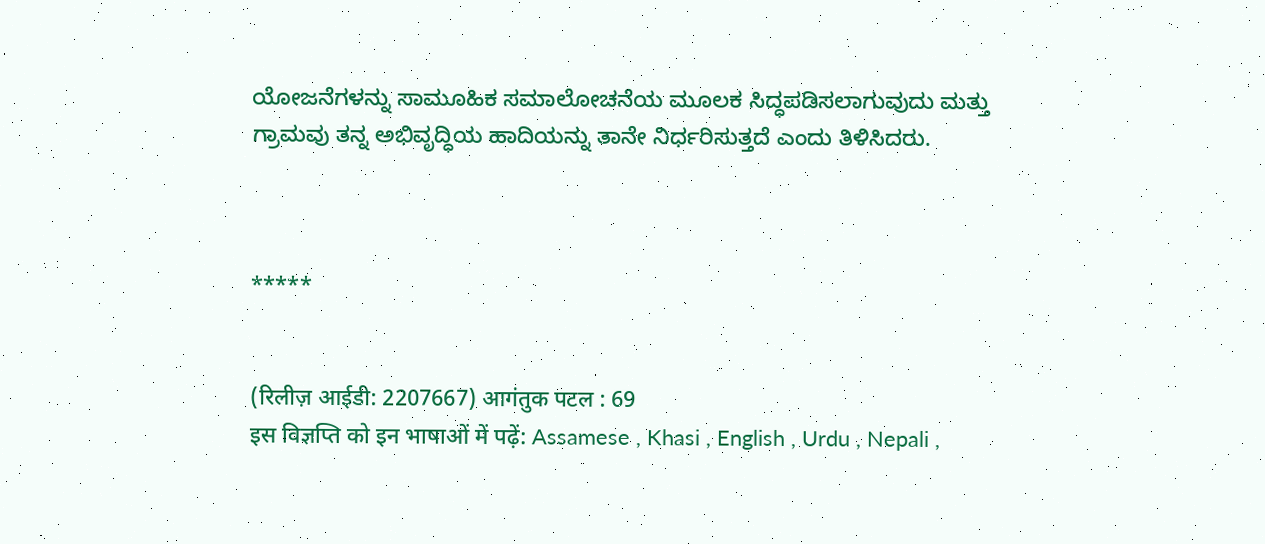ಯೋಜನೆಗಳನ್ನು ಸಾಮೂಹಿಕ ಸಮಾಲೋಚನೆಯ ಮೂಲಕ ಸಿದ್ಧಪಡಿಸಲಾಗುವುದು ಮತ್ತು ಗ್ರಾಮವು ತನ್ನ ಅಭಿವೃದ್ಧಿಯ ಹಾದಿಯನ್ನು ತಾನೇ ನಿರ್ಧರಿಸುತ್ತದೆ ಎಂದು ತಿಳಿಸಿದರು.



*****


(रिलीज़ आईडी: 2207667) आगंतुक पटल : 69
इस विज्ञप्ति को इन भाषाओं में पढ़ें: Assamese , Khasi , English , Urdu , Nepali ,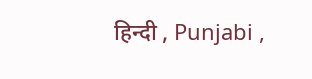हिन्दी , Punjabi ,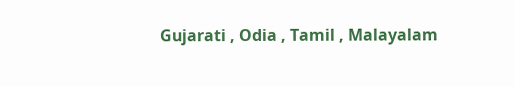Gujarati , Odia , Tamil , Malayalam